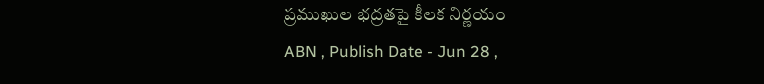ప్రముఖుల భద్రతపై కీలక నిర్ణయం
ABN , Publish Date - Jun 28 ,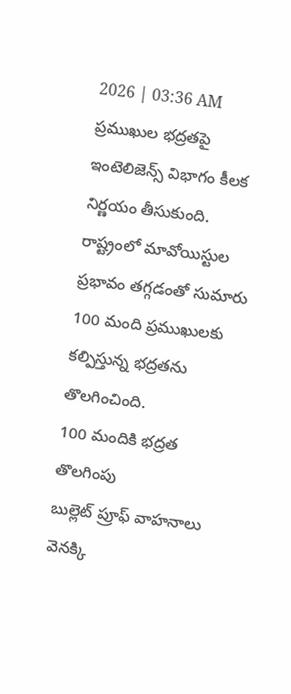2026 | 03:36 AM
ప్రముఖుల భద్రతపై ఇంటెలిజెన్స్ విభాగం కీలక నిర్ణయం తీసుకుంది. రాష్ట్రంలో మావోయిస్టుల ప్రభావం తగ్గడంతో సుమారు 100 మంది ప్రముఖులకు కల్పిస్తున్న భద్రతను తొలగించింది.
100 మందికి భద్రత తొలగింపు
బుల్లెట్ ప్రూఫ్ వాహనాలు వెనక్కి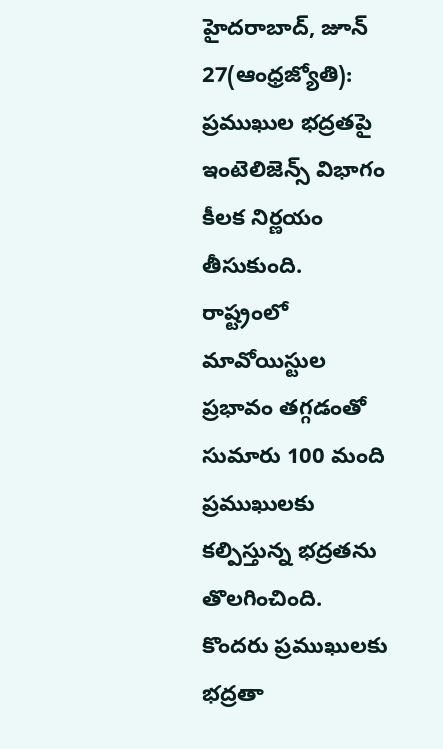హైదరాబాద్, జూన్ 27(ఆంధ్రజ్యోతి): ప్రముఖుల భద్రతపై ఇంటెలిజెన్స్ విభాగం కీలక నిర్ణయం తీసుకుంది. రాష్ట్రంలో మావోయిస్టుల ప్రభావం తగ్గడంతో సుమారు 100 మంది ప్రముఖులకు కల్పిస్తున్న భద్రతను తొలగించింది. కొందరు ప్రముఖులకు భద్రతా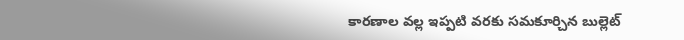కారణాల వల్ల ఇప్పటి వరకు సమకూర్చిన బుల్లెట్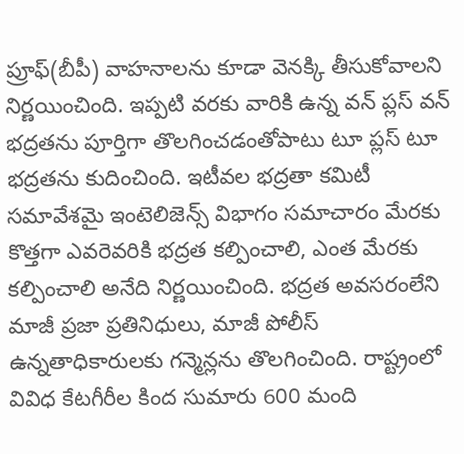ప్రూఫ్(బీపీ) వాహనాలను కూడా వెనక్కి తీసుకోవాలని నిర్ణయించింది. ఇప్పటి వరకు వారికి ఉన్న వన్ ప్లస్ వన్ భద్రతను పూర్తిగా తొలగించడంతోపాటు టూ ప్లస్ టూ భద్రతను కుదించింది. ఇటీవల భద్రతా కమిటీ సమావేశమై ఇంటెలిజెన్స్ విభాగం సమాచారం మేరకు కొత్తగా ఎవరెవరికి భద్రత కల్పించాలి, ఎంత మేరకు కల్పించాలి అనేది నిర్ణయించింది. భద్రత అవసరంలేని మాజీ ప్రజా ప్రతినిధులు, మాజీ పోలీస్ ఉన్నతాధికారులకు గన్మెన్లను తొలగించింది. రాష్ట్రంలో వివిధ కేటగీరీల కింద సుమారు 600 మంది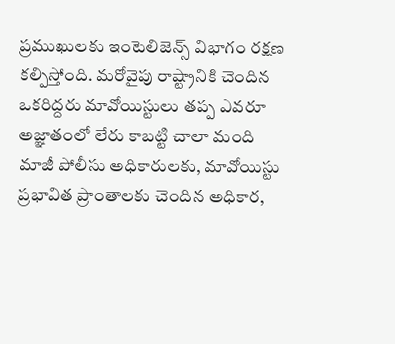ప్రముఖులకు ఇంటెలిజెన్స్ విభాగం రక్షణ కల్పిస్తోంది. మరోవైపు రాష్ట్రానికి చెందిన ఒకరిద్దరు మావోయిస్టులు తప్ప ఎవరూ అజ్ఞాతంలో లేరు కాబట్టి చాలా మంది మాజీ పోలీసు అధికారులకు, మావోయిస్టు ప్రభావిత ప్రాంతాలకు చెందిన అధికార,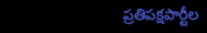ప్రతిపక్షపార్టీల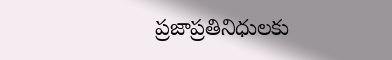ప్రజాప్రతినిధులకు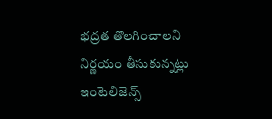భద్రత తొలగించాలని నిర్ణయం తీసుకున్నట్లు ఇంటెలిజెన్స్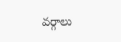వర్గాలు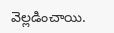వెల్లడించాయి.